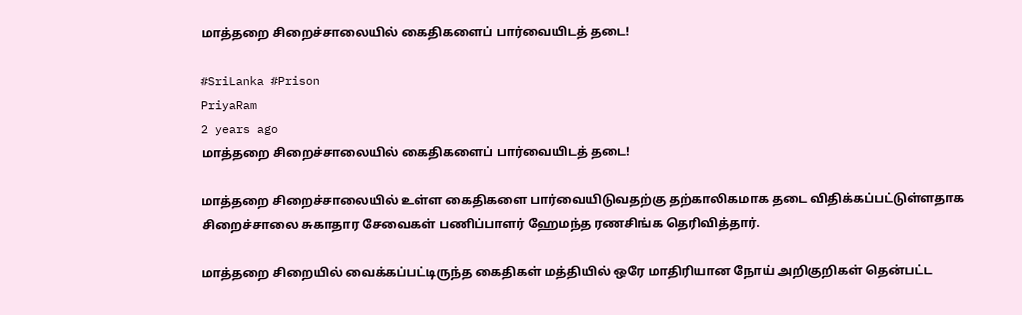மாத்தறை சிறைச்சாலையில் கைதிகளைப் பார்வையிடத் தடை!

#SriLanka #Prison
PriyaRam
2 years ago
மாத்தறை சிறைச்சாலையில் கைதிகளைப் பார்வையிடத் தடை!

மாத்தறை சிறைச்சாலையில் உள்ள கைதிகளை பார்வையிடுவதற்கு தற்காலிகமாக தடை விதிக்கப்பட்டுள்ளதாக சிறைச்சாலை சுகாதார சேவைகள் பணிப்பாளர் ஹேமந்த ரணசிங்க தெரிவித்தார்.

மாத்தறை சிறையில் வைக்கப்பட்டிருந்த கைதிகள் மத்தியில் ஒரே மாதிரியான நோய் அறிகுறிகள் தென்பட்ட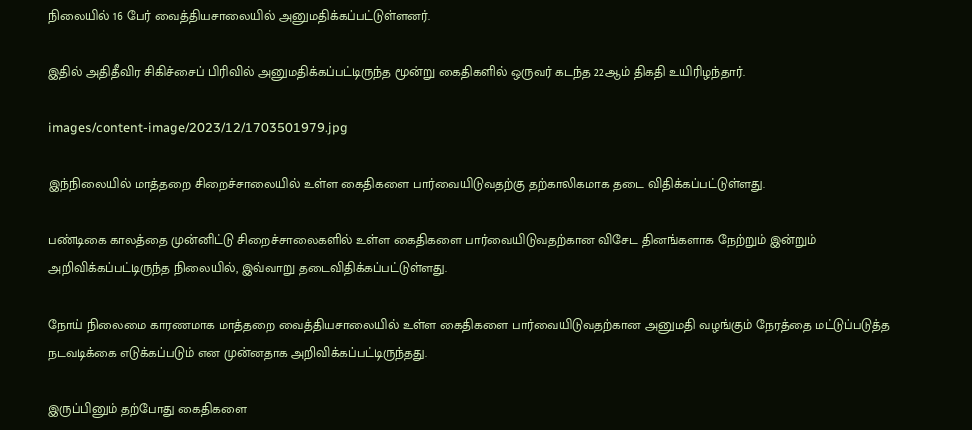நிலையில் 16 பேர் வைத்தியசாலையில் அனுமதிக்கப்பட்டுள்ளனர்.

இதில் அதிதீவிர சிகிச்சைப் பிரிவில் அனுமதிக்கப்பட்டிருந்த மூன்று கைதிகளில் ஒருவர் கடந்த 22ஆம் திகதி உயிரிழந்தார்.

images/content-image/2023/12/1703501979.jpg

இந்நிலையில் மாத்தறை சிறைச்சாலையில் உள்ள கைதிகளை பார்வையிடுவதற்கு தற்காலிகமாக தடை விதிக்கப்பட்டுள்ளது.

பண்டிகை காலத்தை முன்னிட்டு சிறைச்சாலைகளில் உள்ள கைதிகளை பார்வையிடுவதற்கான விசேட தினங்களாக நேற்றும் இன்றும் அறிவிக்கப்பட்டிருந்த நிலையில், இவ்வாறு தடைவிதிக்கப்பட்டுள்ளது.

நோய் நிலைமை காரணமாக மாத்தறை வைத்தியசாலையில் உள்ள கைதிகளை பார்வையிடுவதற்கான அனுமதி வழங்கும் நேரத்தை மட்டுப்படுத்த நடவடிக்கை எடுக்கப்படும் என முன்னதாக அறிவிக்கப்பட்டிருந்தது.

இருப்பினும் தற்போது கைதிகளை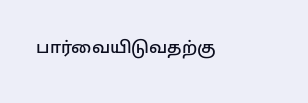பார்வையிடுவதற்கு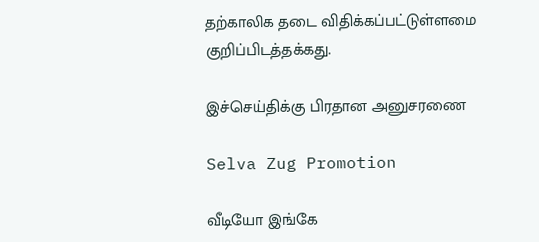தற்காலிக தடை விதிக்கப்பட்டுள்ளமை குறிப்பிடத்தக்கது.

இச்செய்திக்கு பிரதான அனுசரணை

Selva Zug Promotion

வீடியோ இங்கே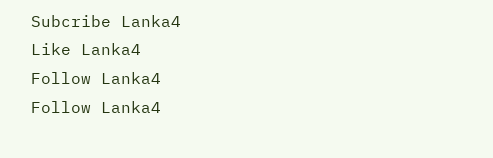Subcribe Lanka4
Like Lanka4
Follow Lanka4
Follow Lanka4